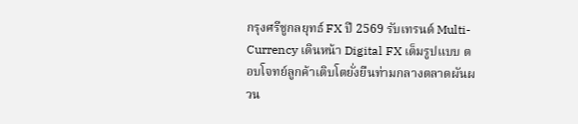กรุงศรีชูกลยุทธ์ FX ปี 2569 รับเทรนด์ Multi-Currency เดินหน้า Digital FX เต็มรูปแบบ ตอบโจทย์ลูกค้าเติบโตยั่งยืนท่ามกลางตลาดผันผวน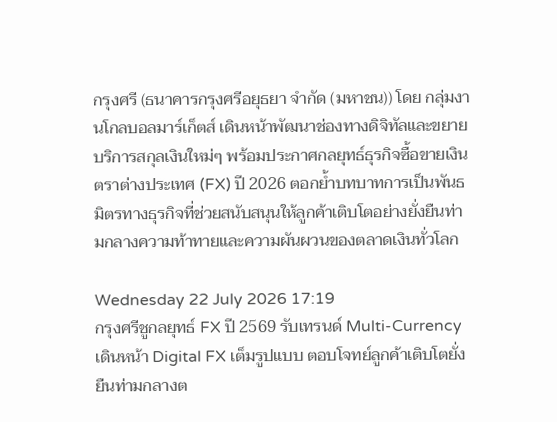กรุงศรี (ธนาคารกรุงศรีอยุธยา จำกัด (มหาชน)) โดย กลุ่มงานโกลบอลมาร์เก็ตส์ เดินหน้าพัฒนาช่องทางดิจิทัลและขยายบริการสกุลเงินใหม่ๆ พร้อมประกาศกลยุทธ์ธุรกิจซื้อขายเงินตราต่างประเทศ (FX) ปี 2026 ตอกย้ำบทบาทการเป็นพันธมิตรทางธุรกิจที่ช่วยสนับสนุนให้ลูกค้าเติบโตอย่างยั่งยืนท่ามกลางความท้าทายและความผันผวนของตลาดเงินทั่วโลก

Wednesday 22 July 2026 17:19
กรุงศรีชูกลยุทธ์ FX ปี 2569 รับเทรนด์ Multi-Currency เดินหน้า Digital FX เต็มรูปแบบ ตอบโจทย์ลูกค้าเติบโตยั่งยืนท่ามกลางต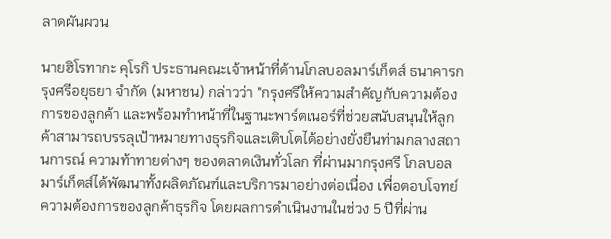ลาดผันผวน

นายฮิโรทากะ คุโรกิ ประธานคณะเจ้าหน้าที่ด้านโกลบอลมาร์เก็ตส์ ธนาคารกรุงศรีอยุธยา จำกัด (มหาชน) กล่าวว่า "กรุงศรีให้ความสำคัญกับความต้องการของลูกค้า และพร้อมทำหน้าที่ในฐานะพาร์ตเนอร์ที่ช่วยสนับสนุนให้ลูกค้าสามารถบรรลุเป้าหมายทางธุรกิจและเติบโตได้อย่างยั่งยืนท่ามกลางสถานการณ์ ความท้าทายต่างๆ ของตลาดเงินทั่วโลก ที่ผ่านมากรุงศรี โกลบอลมาร์เก็ตส์ได้พัฒนาทั้งผลิตภัณฑ์และบริการมาอย่างต่อเนื่อง เพื่อตอบโจทย์ความต้องการของลูกค้าธุรกิจ โดยผลการดำเนินงานในช่วง 5 ปีที่ผ่าน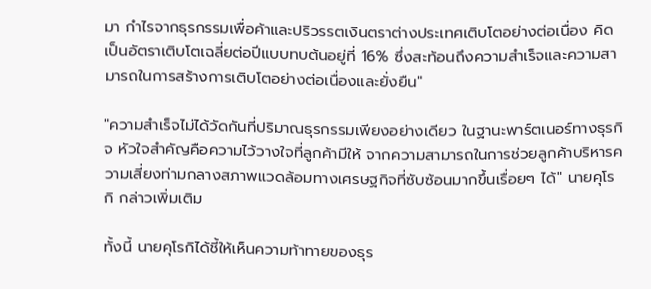มา กำไรจากธุรกรรมเพื่อค้าและปริวรรตเงินตราต่างประเทศเติบโตอย่างต่อเนื่อง คิดเป็นอัตราเติบโตเฉลี่ยต่อปีแบบทบต้นอยู่ที่ 16% ซึ่งสะท้อนถึงความสำเร็จและความสามารถในการสร้างการเติบโตอย่างต่อเนื่องและยั่งยืน"

"ความสำเร็จไม่ได้วัดกันที่ปริมาณธุรกรรมเพียงอย่างเดียว ในฐานะพาร์ตเนอร์ทางธุรกิจ หัวใจสำคัญคือความไว้วางใจที่ลูกค้ามีให้ จากความสามารถในการช่วยลูกค้าบริหารความเสี่ยงท่ามกลางสภาพแวดล้อมทางเศรษฐกิจที่ซับซ้อนมากขึ้นเรื่อยๆ ได้" นายคุโรกิ กล่าวเพิ่มเติม

ทั้งนี้ นายคุโรกิได้ชี้ให้เห็นความท้าทายของธุร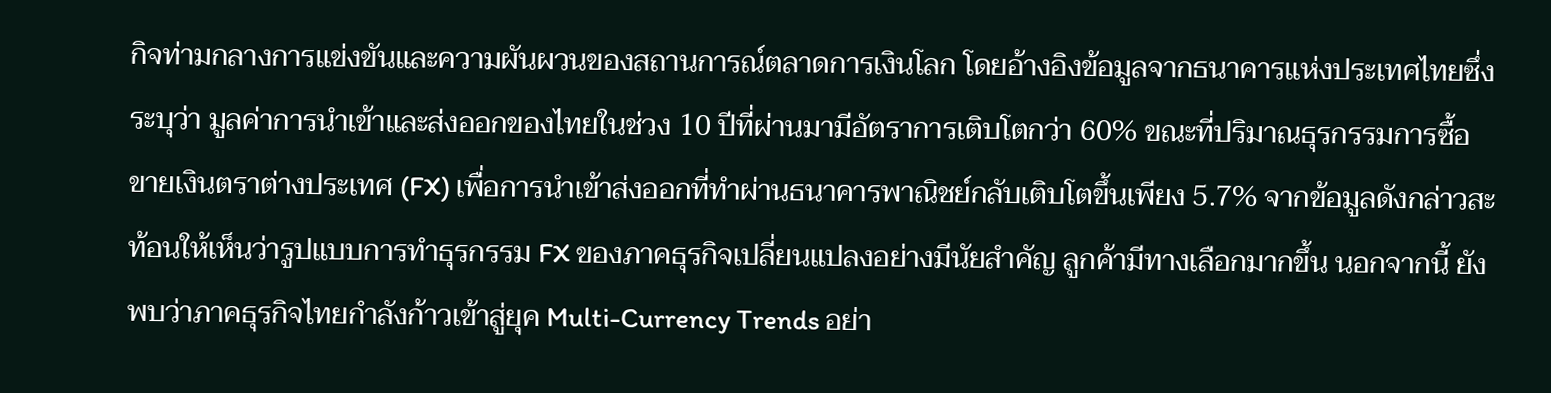กิจท่ามกลางการแข่งขันและความผันผวนของสถานการณ์ตลาดการเงินโลก โดยอ้างอิงข้อมูลจากธนาคารแห่งประเทศไทยซึ่งระบุว่า มูลค่าการนำเข้าและส่งออกของไทยในช่วง 10 ปีที่ผ่านมามีอัตราการเติบโตกว่า 60% ขณะที่ปริมาณธุรกรรมการซื้อขายเงินตราต่างประเทศ (FX) เพื่อการนำเข้าส่งออกที่ทำผ่านธนาคารพาณิชย์กลับเติบโตขึ้นเพียง 5.7% จากข้อมูลดังกล่าวสะท้อนให้เห็นว่ารูปแบบการทำธุรกรรม FX ของภาคธุรกิจเปลี่ยนแปลงอย่างมีนัยสำคัญ ลูกค้ามีทางเลือกมากขึ้น นอกจากนี้ ยังพบว่าภาคธุรกิจไทยกำลังก้าวเข้าสู่ยุค Multi-Currency Trends อย่า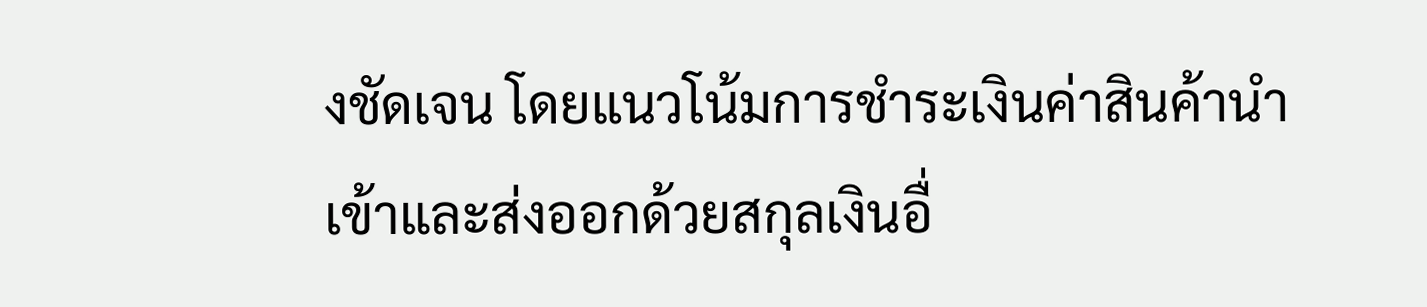งชัดเจน โดยแนวโน้มการชำระเงินค่าสินค้านำเข้าและส่งออกด้วยสกุลเงินอื่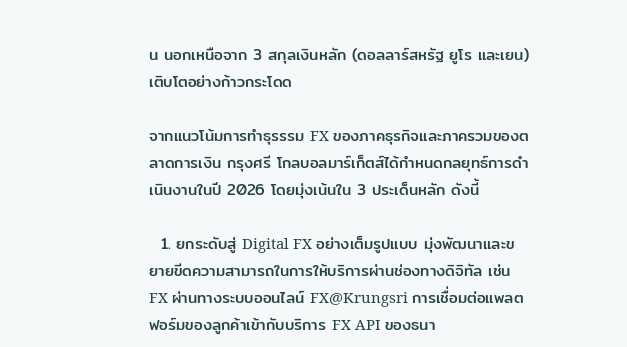น นอกเหนือจาก 3 สกุลเงินหลัก (ดอลลาร์สหรัฐ ยูโร และเยน) เติบโตอย่างก้าวกระโดด

จากแนวโน้มการทำธุรรรม FX ของภาคธุรกิจและภาครวมของตลาดการเงิน กรุงศรี โกลบอลมาร์เก็ตส์ได้กำหนดกลยุทธ์การดำเนินงานในปี 2026 โดยมุ่งเน้นใน 3 ประเด็นหลัก ดังนี้

  1. ยกระดับสู่ Digital FX อย่างเต็มรูปแบบ มุ่งพัฒนาและขยายขีดความสามารถในการให้บริการผ่านช่องทางดิจิทัล เช่น FX ผ่านทางระบบออนไลน์ FX@Krungsri การเชื่อมต่อแพลตฟอร์มของลูกค้าเข้ากับบริการ FX API ของธนา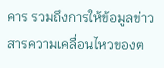คาร รวมถึงการให้ข้อมูลข่าวสารความเคลื่อนไหวของต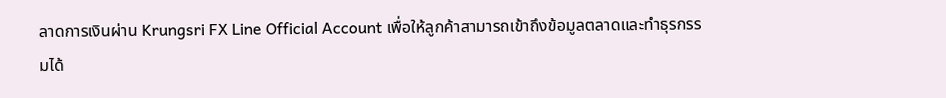ลาดการเงินผ่าน Krungsri FX Line Official Account เพื่อให้ลูกค้าสามารถเข้าถึงข้อมูลตลาดและทำธุรกรรมได้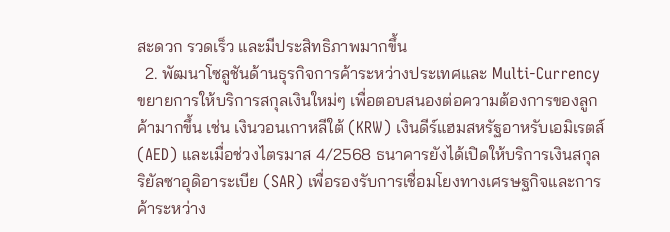สะดวก รวดเร็ว และมีประสิทธิภาพมากขึ้น
  2. พัฒนาโซลูชันด้านธุรกิจการค้าระหว่างประเทศและ Multi-Currency ขยายการให้บริการสกุลเงินใหม่ๆ เพื่อตอบสนองต่อความต้องการของลูกค้ามากขึ้น เช่น เงินวอนเกาหลีใต้ (KRW) เงินดีร์แฮมสหรัฐอาหรับเอมิเรตส์ (AED) และเมื่อช่วงไตรมาส 4/2568 ธนาคารยังได้เปิดให้บริการเงินสกุลริยัลซาอุดิอาระเบีย (SAR) เพื่อรองรับการเชื่อมโยงทางเศรษฐกิจและการค้าระหว่าง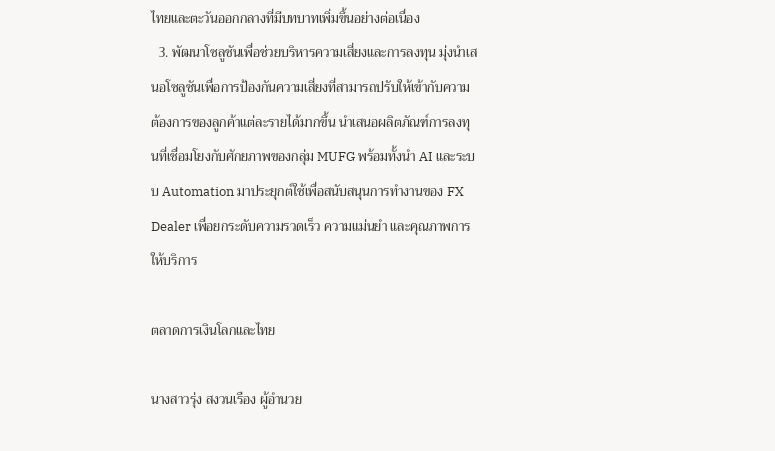ไทยและตะวันออกกลางที่มีบทบาทเพิ่มขึ้นอย่างต่อเนื่อง
  3. พัฒนาโซลูชันเพื่อช่วยบริหารความเสี่ยงและการลงทุน มุ่งนำเสนอโซลูชันเพื่อการป้องกันความเสี่ยงที่สามารถปรับให้เข้ากับความต้องการของลูกค้าแต่ละรายได้มากขึ้น นำเสนอผลิตภัณฑ์การลงทุนที่เชื่อมโยงกับศักยภาพของกลุ่ม MUFG พร้อมทั้งนำ AI และระบบ Automation มาประยุกต์ใช้เพื่อสนับสนุนการทำงานของ FX Dealer เพื่อยกระดับความรวดเร็ว ความแม่นยำ และคุณภาพการให้บริการ

ตลาดการเงินโลกและไทย

นางสาวรุ่ง สงวนเรือง ผู้อำนวย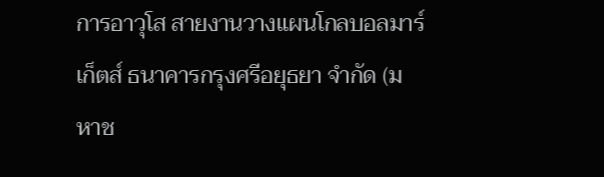การอาวุโส สายงานวางแผนโกลบอลมาร์เก็ตส์ ธนาคารกรุงศรีอยุธยา จำกัด (มหาช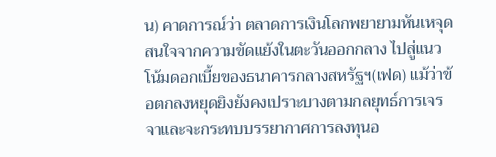น) คาดการณ์ว่า ตลาดการเงินโลกพยายามหันเหจุดสนใจจากความขัดแย้งในตะวันออกกลาง ไปสู่แนวโน้มดอกเบี้ยของธนาคารกลางสหรัฐฯ(เฟด) แม้ว่าข้อตกลงหยุดยิงยังคงเปราะบางตามกลยุทธ์การเจรจาและจะกระทบบรรยากาศการลงทุนอ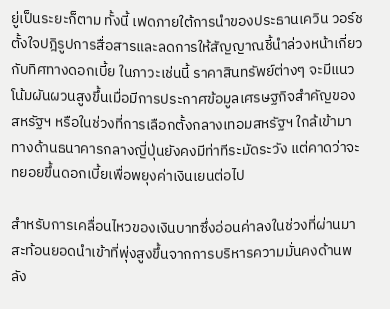ยู่เป็นระยะก็ตาม ทั้งนี้ เฟดภายใต้การนำของประธานเควิน วอร์ช ตั้งใจปฎิรูปการสื่อสารและลดการให้สัญญาณชี้นำล่วงหน้าเกี่ยวกับทิศทางดอกเบี้ย ในภาวะเช่นนี้ ราคาสินทรัพย์ต่างๆ จะมีแนวโน้มผันผวนสูงขึ้นเมื่อมีการประกาศข้อมูลเศรษฐกิจสำคัญของสหรัฐฯ หรือในช่วงที่การเลือกตั้งกลางเทอมสหรัฐฯ ใกล้เข้ามา ทางด้านธนาคารกลางญี่ปุ่นยังคงมีท่าทีระมัดระวัง แต่คาดว่าจะทยอยขึ้นดอกเบี้ยเพื่อพยุงค่าเงินเยนต่อไป

สำหรับการเคลื่อนไหวของเงินบาทซึ่งอ่อนค่าลงในช่วงที่ผ่านมา สะท้อนยอดนำเข้าที่พุ่งสูงขึ้นจากการบริหารความมั่นคงด้านพลัง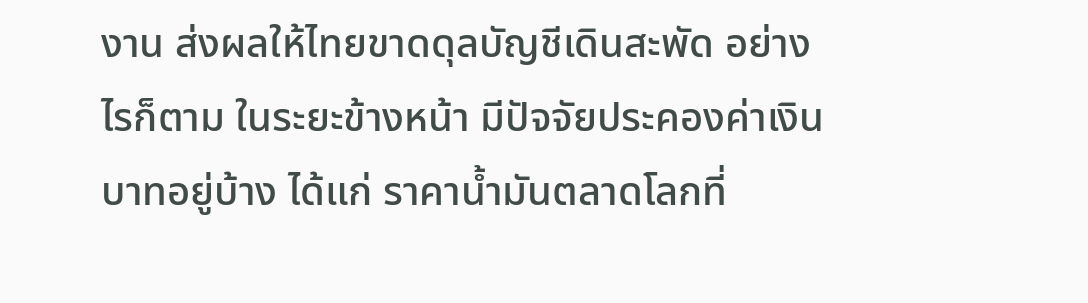งาน ส่งผลให้ไทยขาดดุลบัญชีเดินสะพัด อย่างไรก็ตาม ในระยะข้างหน้า มีปัจจัยประคองค่าเงินบาทอยู่บ้าง ได้แก่ ราคาน้ำมันตลาดโลกที่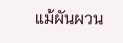แม้ผันผวน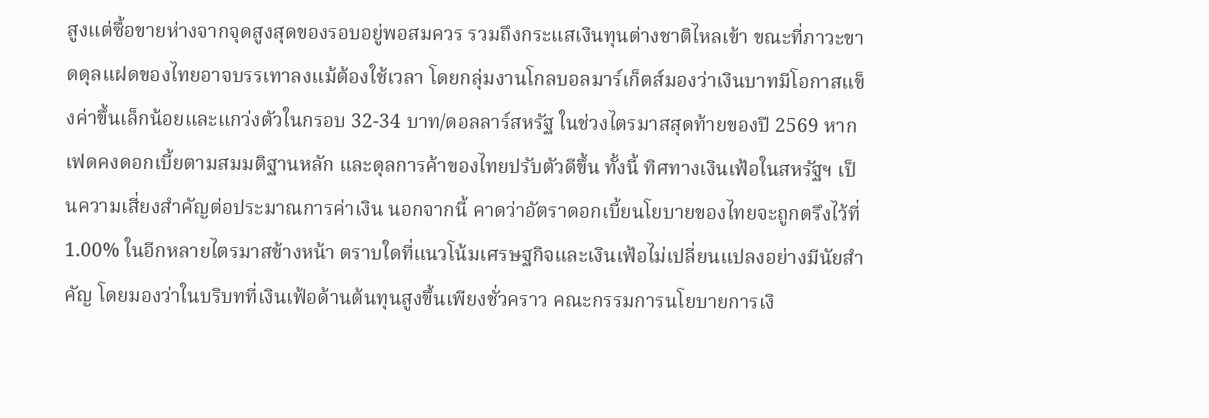สูงแต่ซื้อขายห่างจากจุดสูงสุดของรอบอยู่พอสมควร รวมถึงกระแสเงินทุนต่างชาติไหลเข้า ขณะที่ภาวะขาดดุลแฝดของไทยอาจบรรเทาลงแม้ต้องใช้เวลา โดยกลุ่มงานโกลบอลมาร์เก็ตส์มองว่าเงินบาทมีโอกาสแข็งค่าขึ้นเล็กน้อยและแกว่งตัวในกรอบ 32-34 บาท/ดอลลาร์สหรัฐ ในช่วงไตรมาสสุดท้ายของปี 2569 หากเฟดคงดอกเบี้ยตามสมมติฐานหลัก และดุลการค้าของไทยปรับตัวดีขึ้น ทั้งนี้ ทิศทางเงินเฟ้อในสหรัฐฯ เป็นความเสี่ยงสำคัญต่อประมาณการค่าเงิน นอกจากนี้ คาดว่าอัตราดอกเบี้ยนโยบายของไทยจะถูกตรึงไว้ที่ 1.00% ในอีกหลายไตรมาสข้างหน้า ตราบใดที่แนวโน้มเศรษฐกิจและเงินเฟ้อไม่เปลี่ยนแปลงอย่างมีนัยสำคัญ โดยมองว่าในบริบทที่เงินเฟ้อด้านต้นทุนสูงขึ้นเพียงชั่วคราว คณะกรรมการนโยบายการเงิ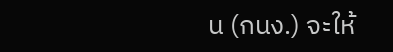น (กนง.) จะให้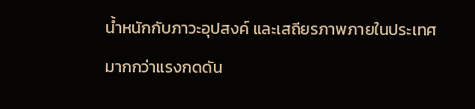น้ำหนักกับภาวะอุปสงค์ และเสถียรภาพภายในประเทศมากกว่าแรงกดดัน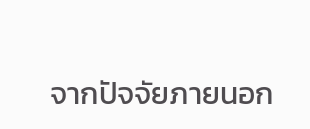จากปัจจัยภายนอก